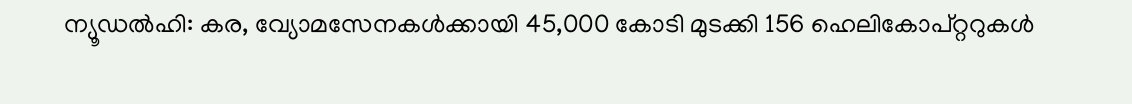ന്യൂഡൽഹി: കര, വ്യോമസേനകൾക്കായി 45,000 കോടി മുടക്കി 156 ഹെലികോപ്റ്ററുകൾ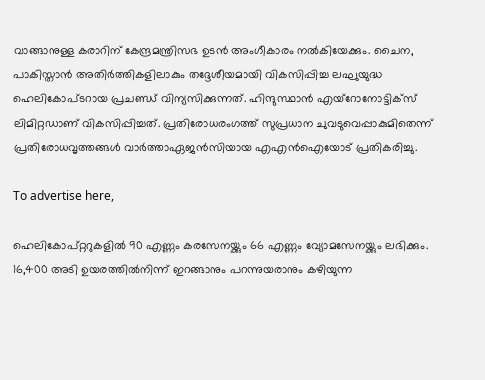വാങ്ങാനുള്ള കരാറിന് കേന്ദ്രമന്ത്രിസഭ ഉടൻ അംഗീകാരം നൽകിയേക്കും. ചൈന, പാകിസ്താൻ അതിർത്തികളിലാകും തദ്ദേശീയമായി വികസിപ്പിച്ച ലഘുയുദ്ധ ഹെലികോപ്ടറായ പ്രചണ്ഡ് വിന്യസിക്കുന്നത്. ഹിന്ദുസ്ഥാൻ എയ്‌റോനോട്ടിക്സ് ലിമിറ്റഡാണ് വികസിപ്പിച്ചത്. പ്രതിരോധരംഗത്ത് സുപ്രധാന ചുവടുവെപ്പാകുമിതെന്ന്‌ പ്രതിരോധവൃത്തങ്ങൾ വാർത്താഏജൻസിയായ എഎൻഐയോട് പ്രതികരിച്ചു.

To advertise here,

ഹെലികോപ്റ്ററുകളിൽ 90 എണ്ണം കരസേനയ്ക്കും 66 എണ്ണം വ്യോമസേനയ്ക്കും ലഭിക്കും. 16,400 അടി ഉയരത്തിൽനിന്ന് ഇറങ്ങാനും പറന്നുയരാനും കഴിയുന്ന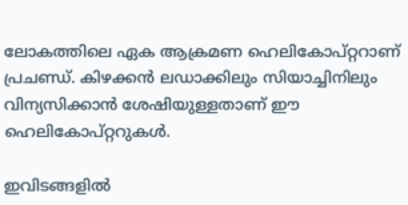ലോകത്തിലെ ഏക ആക്രമണ ഹെലികോപ്റ്ററാണ് പ്രചണ്ഡ്. കിഴക്കൻ ലഡാക്കിലും സിയാച്ചിനിലും വിന്യസിക്കാൻ ശേഷിയുള്ളതാണ് ഈ ഹെലികോപ്റ്ററുകൾ.

ഇവിടങ്ങളിൽ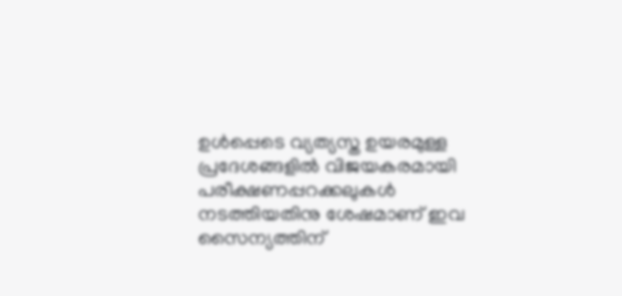ഉൾപ്പെടെ വ്യത്യസ്ത ഉയരമുള്ള പ്രദേശങ്ങളിൽ വിജയകരമായി പരീക്ഷണപ്പറക്കലുകൾ നടത്തിയതിനു ശേഷമാണ് ഇവ സൈന്യത്തിന്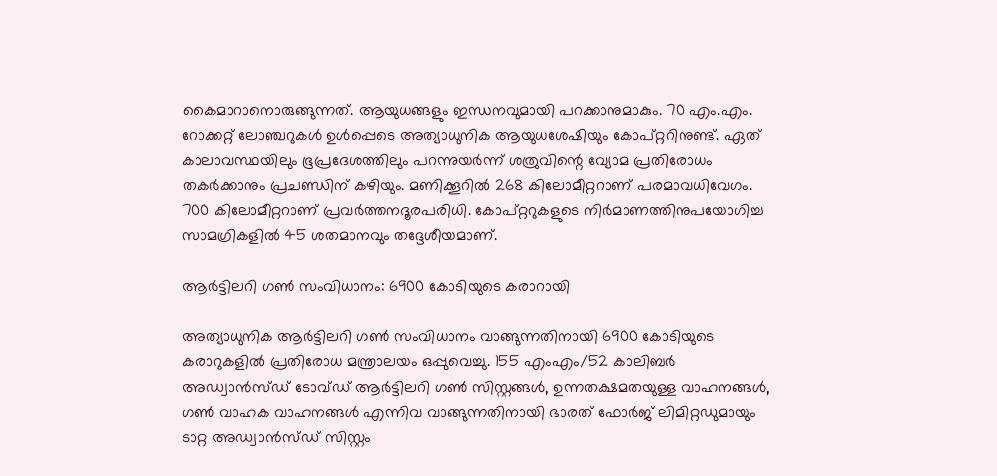കൈമാറാനൊരുങ്ങുന്നത്. ആയുധങ്ങളും ഇന്ധനവുമായി പറക്കാനുമാകും. 70 എം.എം. റോക്കറ്റ് ലോഞ്ചറുകൾ ഉൾപ്പെടെ അത്യാധുനിക ആയുധശേഷിയും കോപ്റ്ററിനുണ്ട്. ഏത് കാലാവസ്ഥയിലും ഭൂപ്രദേശത്തിലും പറന്നുയർന്ന് ശത്രുവിന്റെ വ്യോമ പ്രതിരോധം തകർക്കാനും പ്രചണ്ഡിന് കഴിയും. മണിക്കൂറിൽ 268 കിലോമീറ്ററാണ് പരമാവധിവേഗം. 700 കിലോമീറ്ററാണ് പ്രവർത്തനദൂരപരിധി. കോപ്റ്ററുകളുടെ നിർമാണത്തിനുപയോഗിച്ച സാമഗ്രികളിൽ 45 ശതമാനവും തദ്ദേശീയമാണ്.

ആർട്ടിലറി ഗൺ സംവിധാനം: 6900 കോടിയുടെ കരാറായി

അത്യാധുനിക ആർട്ടിലറി ഗൺ സംവിധാനം വാങ്ങുന്നതിനായി 6900 കോടിയുടെ കരാറുകളിൽ പ്രതിരോധ മന്ത്രാലയം ഒപ്പുവെച്ചു. 155 എംഎം/52 കാലിബർ അഡ്വാൻസ്ഡ് ടോവ്ഡ് ആർട്ടിലറി ഗൺ സിസ്റ്റങ്ങൾ, ഉന്നതക്ഷമതയുള്ള വാഹനങ്ങൾ, ഗൺ വാഹക വാഹനങ്ങൾ എന്നിവ വാങ്ങുന്നതിനായി ഭാരത് ഫോർജ് ലിമിറ്റഡുമായും ടാറ്റ അഡ്വാൻസ്ഡ് സിസ്റ്റം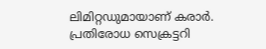ലിമിറ്റഡുമായാണ് കരാർ. പ്രതിരോധ സെക്രട്ടറി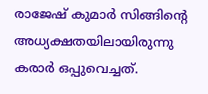രാജേഷ് കുമാർ സിങ്ങിന്റെ അധ്യക്ഷതയിലായിരുന്നു കരാർ ഒപ്പുവെച്ചത്.